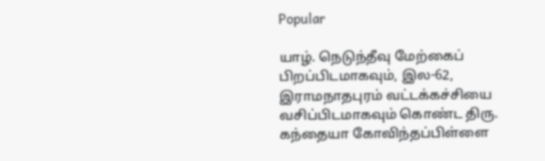Popular

யாழ். நெடுந்தீவு மேற்கைப் பிறப்பிடமாகவும், இல-62, இராமநாதபுரம் வட்டக்கச்சியை வசிப்பிடமாகவும் கொண்ட திரு. கந்தையா கோவிந்தப்பிள்ளை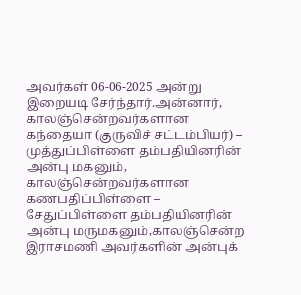அவர்கள் 06-06-2025 அன்று இறையடி சேர்ந்தார்.அன்னார், காலஞ்சென்றவர்களான கந்தையா (குருவிச் சட்டம்பியர்) – முத்துப்பிள்ளை தம்பதியினரின் அன்பு மகனும், காலஞ்சென்றவர்களான கணபதிப்பிள்ளை – சேதுப்பிள்ளை தம்பதியினரின் அன்பு மருமகனும்,காலஞ்சென்ற இராசமணி அவர்களின் அன்புக்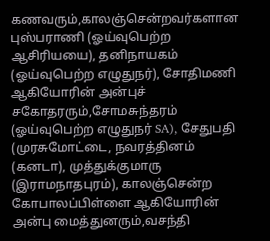கணவரும்,காலஞ்சென்றவர்களான புஸ்பராணி (ஓய்வுபெற்ற ஆசிரியயை), தனிநாயகம் (ஓய்வுபெற்ற எழுதுநர்), சோதிமணி ஆகியோரின் அன்புச் சகோதரரும்,சோமசுந்தரம் (ஓய்வுபெற்ற எழுதுநர் SA), சேதுபதி (முரசுமோட்டை, நவரத்தினம் (கனடா), முத்துக்குமாரு (இராமநாதபுரம்), காலஞ்சென்ற கோபாலப்பிள்ளை ஆகியோரின் அன்பு மைத்துனரும்,வசந்தி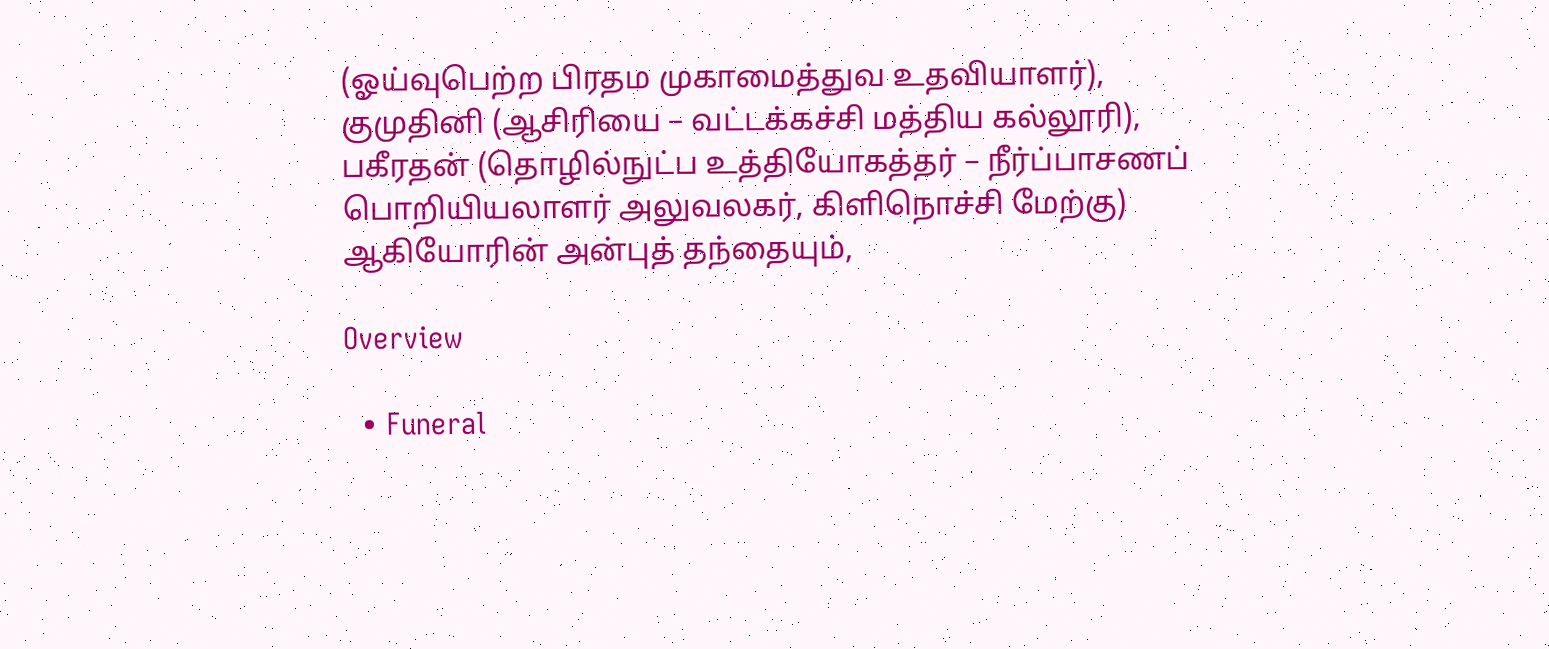(ஓய்வுபெற்ற பிரதம முகாமைத்துவ உதவியாளர்), குமுதினி (ஆசிரியை – வட்டக்கச்சி மத்திய கல்லூரி), பகீரதன் (தொழில்நுட்ப உத்தியோகத்தர் – நீர்ப்பாசணப் பொறியியலாளர் அலுவலகர், கிளிநொச்சி மேற்கு) ஆகியோரின் அன்புத் தந்தையும்,

Overview

  • Funeral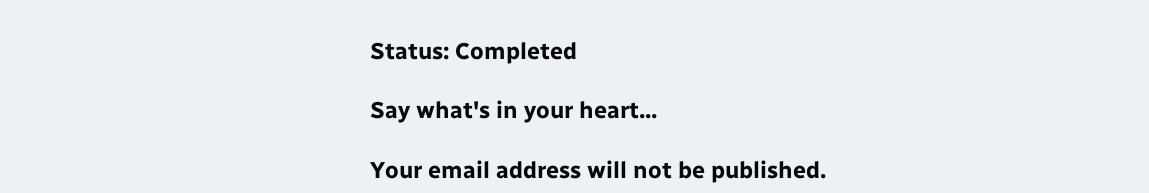Status: Completed

Say what's in your heart...

Your email address will not be published.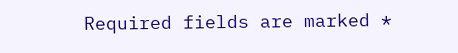Required fields are marked *